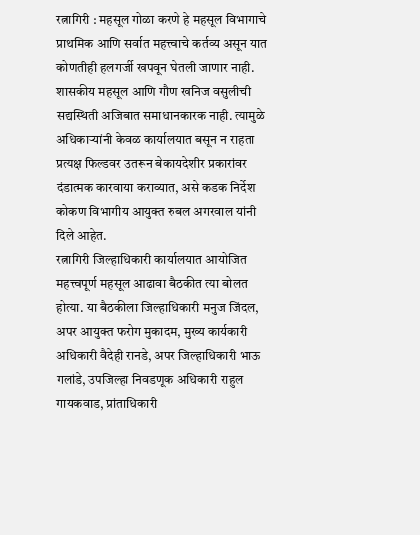रत्नागिरी : महसूल गोळा करणे हे महसूल विभागाचे प्राथमिक आणि सर्वात महत्त्वाचे कर्तव्य असून यात कोणतीही हलगर्जी खपवून घेतली जाणार नाही. शासकीय महसूल आणि गौण खनिज वसुलीची सद्यस्थिती अजिबात समाधानकारक नाही. त्यामुळे अधिकाऱ्यांनी केवळ कार्यालयात बसून न राहता प्रत्यक्ष फिल्डवर उतरून बेकायदेशीर प्रकारांवर दंडात्मक कारवाया कराव्यात, असे कडक निर्देश कोकण विभागीय आयुक्त रुबल अगरवाल यांनी दिले आहेत.
रत्नागिरी जिल्हाधिकारी कार्यालयात आयोजित महत्त्वपूर्ण महसूल आढावा बैठकीत त्या बोलत होत्या. या बैठकीला जिल्हाधिकारी मनुज जिंदल, अपर आयुक्त फरोग मुकादम, मुख्य कार्यकारी अधिकारी वैदेही रानडे, अपर जिल्हाधिकारी भाऊ गलांडे, उपजिल्हा निवडणूक अधिकारी राहुल गायकवाड, प्रांताधिकारी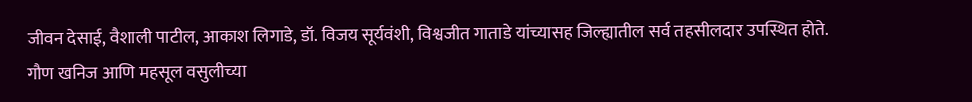जीवन देसाई, वैशाली पाटील, आकाश लिगाडे, डॉ. विजय सूर्यवंशी, विश्वजीत गाताडे यांच्यासह जिल्ह्यातील सर्व तहसीलदार उपस्थित होते.
गौण खनिज आणि महसूल वसुलीच्या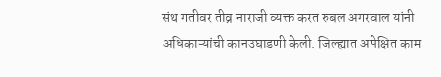संथ गतीवर तीव्र नाराजी व्यक्त करत रुबल अगरवाल यांनी अधिकाऱ्यांची कानउघाडणी केली. जिल्ह्यात अपेक्षित काम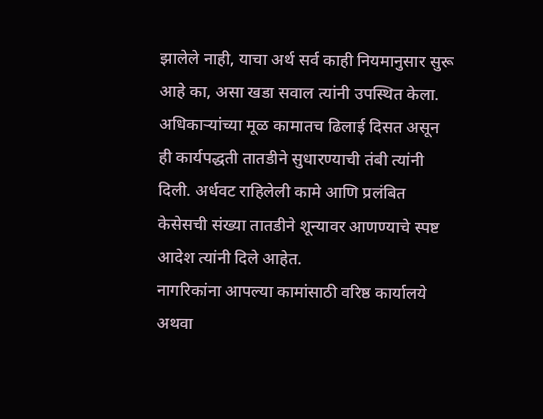झालेले नाही, याचा अर्थ सर्व काही नियमानुसार सुरू आहे का, असा खडा सवाल त्यांनी उपस्थित केला.
अधिकाऱ्यांच्या मूळ कामातच ढिलाई दिसत असून ही कार्यपद्धती तातडीने सुधारण्याची तंबी त्यांनी दिली. अर्धवट राहिलेली कामे आणि प्रलंबित केसेसची संख्या तातडीने शून्यावर आणण्याचे स्पष्ट आदेश त्यांनी दिले आहेत.
नागरिकांना आपल्या कामांसाठी वरिष्ठ कार्यालये अथवा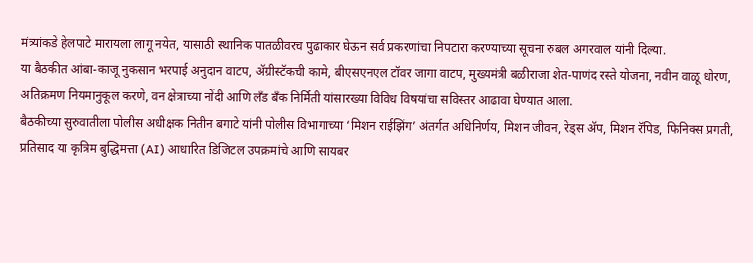मंत्र्यांकडे हेलपाटे मारायला लागू नयेत, यासाठी स्थानिक पातळीवरच पुढाकार घेऊन सर्व प्रकरणांचा निपटारा करण्याच्या सूचना रुबल अगरवाल यांनी दिल्या.
या बैठकीत आंबा-काजू नुकसान भरपाई अनुदान वाटप, ॲग्रीस्टॅकची कामे, बीएसएनएल टॉवर जागा वाटप, मुख्यमंत्री बळीराजा शेत-पाणंद रस्ते योजना, नवीन वाळू धोरण, अतिक्रमण नियमानुकूल करणे, वन क्षेत्राच्या नोंदी आणि लँड बँक निर्मिती यांसारख्या विविध विषयांचा सविस्तर आढावा घेण्यात आला.
बैठकीच्या सुरुवातीला पोलीस अधीक्षक नितीन बगाटे यांनी पोलीस विभागाच्या ‘मिशन राईझिंग’ अंतर्गत अधिनिर्णय, मिशन जीवन, रेड्स ॲप, मिशन रॅपिड, फिनिक्स प्रगती, प्रतिसाद या कृत्रिम बुद्धिमत्ता (AI) आधारित डिजिटल उपक्रमांचे आणि सायबर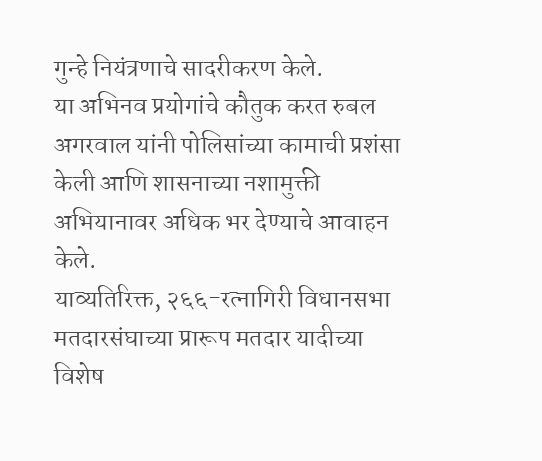गुन्हे नियंत्रणाचे सादरीकरण केले.
या अभिनव प्रयोगांचे कौतुक करत रुबल अगरवाल यांनी पोलिसांच्या कामाची प्रशंसा केली आणि शासनाच्या नशामुक्ती अभियानावर अधिक भर देण्याचे आवाहन केले.
याव्यतिरिक्त, २६६-रत्नागिरी विधानसभा मतदारसंघाच्या प्रारूप मतदार यादीच्या विशेष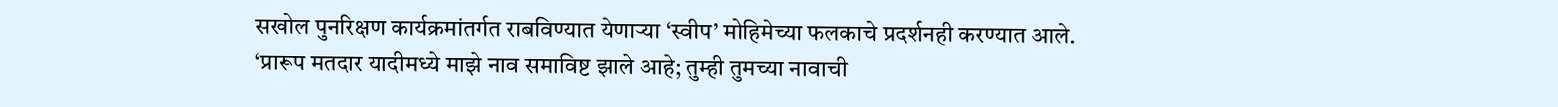सखोल पुनरिक्षण कार्यक्रमांतर्गत राबविण्यात येणाऱ्या ‘स्वीप’ मोहिमेच्या फलकाचे प्रदर्शनही करण्यात आले.
‘प्रारूप मतदार यादीमध्ये माझे नाव समाविष्ट झाले आहे; तुम्ही तुमच्या नावाची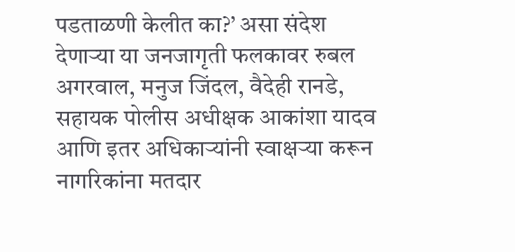पडताळणी केलीत का?’ असा संदेश देणाऱ्या या जनजागृती फलकावर रुबल अगरवाल, मनुज जिंदल, वैदेही रानडे, सहायक पोलीस अधीक्षक आकांशा यादव आणि इतर अधिकाऱ्यांनी स्वाक्षऱ्या करून नागरिकांना मतदार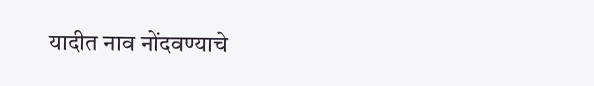यादीत नाव नोंदवण्याचे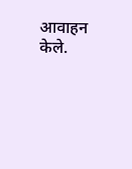आवाहन केले.